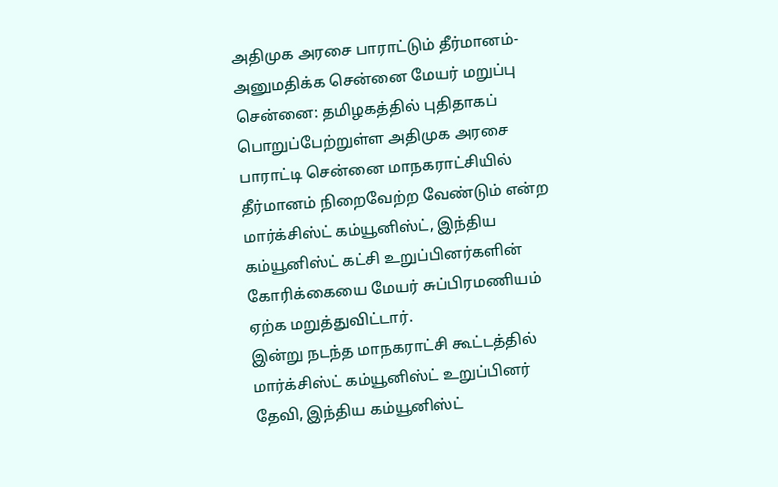அதிமுக அரசை பாராட்டும் தீர்மானம்-அனுமதிக்க சென்னை மேயர் மறுப்பு
சென்னை: தமிழகத்தில் புதிதாகப் பொறுப்பேற்றுள்ள அதிமுக அரசை பாராட்டி சென்னை மாநகராட்சியில் தீர்மானம் நிறைவேற்ற வேண்டும் என்ற மார்க்சிஸ்ட் கம்யூனிஸ்ட், இந்திய கம்யூனிஸ்ட் கட்சி உறுப்பினர்களின் கோரிக்கையை மேயர் சுப்பிரமணியம் ஏற்க மறுத்துவிட்டார்.
இன்று நடந்த மாநகராட்சி கூட்டத்தில் மார்க்சிஸ்ட் கம்யூனிஸ்ட் உறுப்பினர் தேவி, இந்திய கம்யூனிஸ்ட்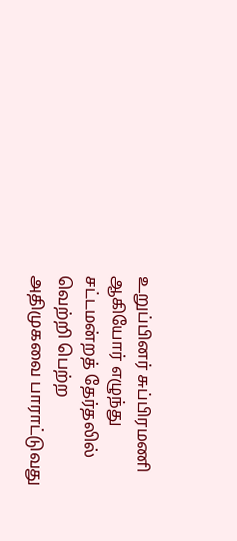உறுப்பினர் சுப்பிரமணி ஆகியோர் எழுந்து சட்டமன்றத் தேர்தலில் வெற்றி பெற்ற அதிமுகவை பாராட்டுவது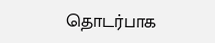தொடர்பாக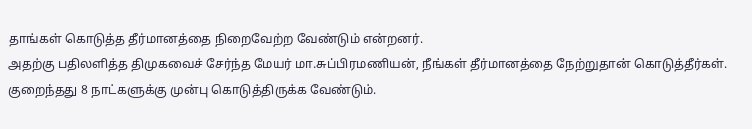தாங்கள் கொடுத்த தீர்மானத்தை நிறைவேற்ற வேண்டும் என்றனர்.
அதற்கு பதிலளித்த திமுகவைச் சேர்ந்த மேயர் மா.சுப்பிரமணியன், நீங்கள் தீர்மானத்தை நேற்றுதான் கொடுத்தீர்கள். குறைந்தது 8 நாட்களுக்கு முன்பு கொடுத்திருக்க வேண்டும்.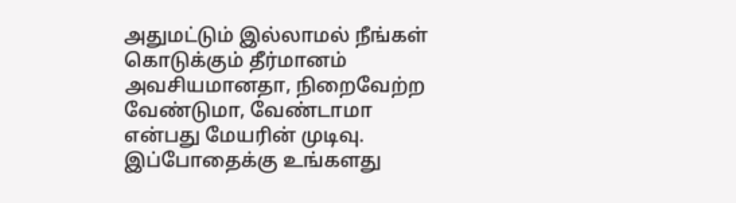அதுமட்டும் இல்லாமல் நீங்கள் கொடுக்கும் தீர்மானம் அவசியமானதா, நிறைவேற்ற வேண்டுமா, வேண்டாமா என்பது மேயரின் முடிவு.
இப்போதைக்கு உங்களது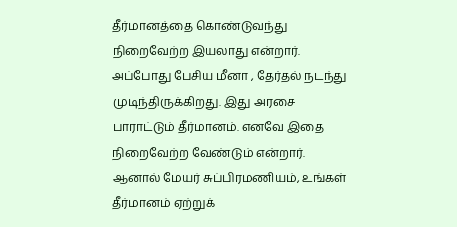தீர்மானத்தை கொண்டுவந்து நிறைவேற்ற இயலாது என்றார்.
அப்போது பேசிய மீனா , தேர்தல் நடந்து முடிந்திருக்கிறது. இது அரசை பாராட்டும் தீர்மானம். எனவே இதை நிறைவேற்ற வேண்டும் என்றார்.
ஆனால் மேயர் சுப்பிரமணியம், உங்கள் தீர்மானம் ஏற்றுக்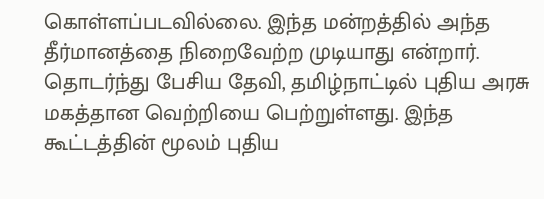கொள்ளப்படவில்லை. இந்த மன்றத்தில் அந்த தீர்மானத்தை நிறைவேற்ற முடியாது என்றார்.
தொடர்ந்து பேசிய தேவி, தமிழ்நாட்டில் புதிய அரசு மகத்தான வெற்றியை பெற்றுள்ளது. இந்த கூட்டத்தின் மூலம் புதிய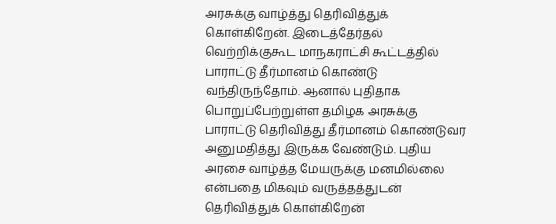அரசுக்கு வாழ்த்து தெரிவித்துக் கொள்கிறேன். இடைத்தேர்தல் வெற்றிக்குகூட மாநகராட்சி கூட்டத்தில் பாராட்டு தீர்மானம் கொண்டு வந்திருந்தோம். ஆனால் புதிதாக பொறுப்பேற்றுள்ள தமிழக அரசுக்கு பாராட்டு தெரிவித்து தீர்மானம் கொண்டுவர அனுமதித்து இருக்க வேண்டும். புதிய அரசை வாழ்த்த மேயருக்கு மனமில்லை என்பதை மிகவும் வருத்தத்துடன் தெரிவித்துக் கொள்கிறேன்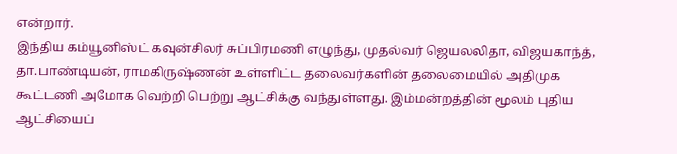என்றார்.
இந்திய கம்யூனிஸ்ட் கவுன்சிலர் சுப்பிரமணி எழுந்து, முதல்வர் ஜெயலலிதா, விஜயகாந்த், தா.பாண்டியன், ராமகிருஷ்ணன் உள்ளிட்ட தலைவர்களின் தலைமையில் அதிமுக கூட்டணி அமோக வெற்றி பெற்று ஆட்சிக்கு வந்துள்ளது. இம்மன்றத்தின் மூலம் புதிய ஆட்சியைப்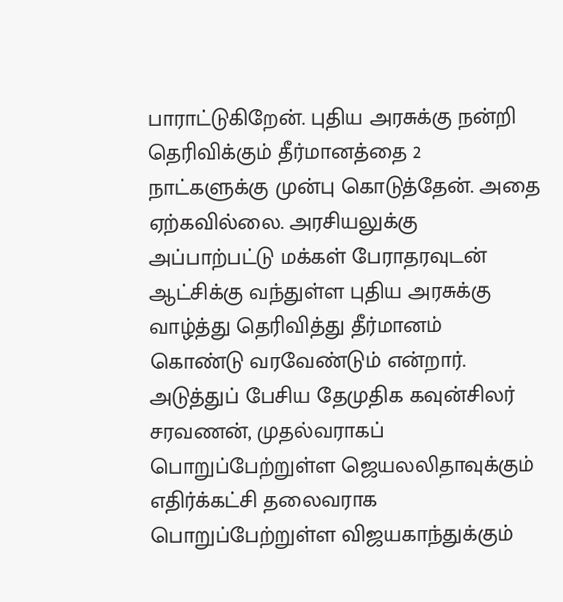பாராட்டுகிறேன். புதிய அரசுக்கு நன்றி தெரிவிக்கும் தீர்மானத்தை 2 நாட்களுக்கு முன்பு கொடுத்தேன். அதை ஏற்கவில்லை. அரசியலுக்கு அப்பாற்பட்டு மக்கள் பேராதரவுடன் ஆட்சிக்கு வந்துள்ள புதிய அரசுக்கு வாழ்த்து தெரிவித்து தீர்மானம் கொண்டு வரவேண்டும் என்றார்.
அடுத்துப் பேசிய தேமுதிக கவுன்சிலர் சரவணன், முதல்வராகப் பொறுப்பேற்றுள்ள ஜெயலலிதாவுக்கும் எதிர்க்கட்சி தலைவராக பொறுப்பேற்றுள்ள விஜயகாந்துக்கும்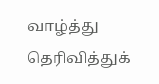வாழ்த்து தெரிவித்துக்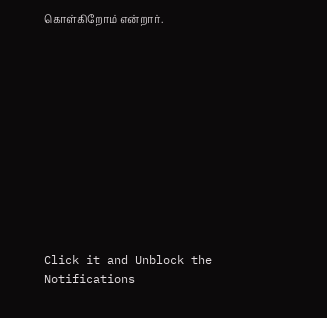கொள்கிறோம் என்றார்.












Click it and Unblock the Notifications